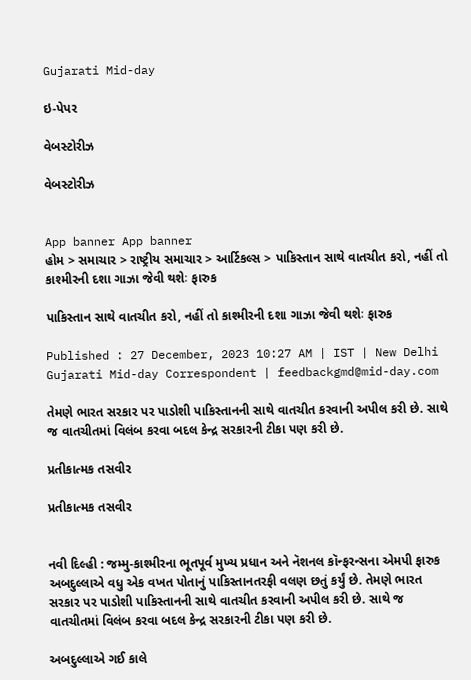Gujarati Mid-day

ઇ-પેપર

વેબસ્ટોરીઝ

વેબસ્ટોરીઝ


App banner App banner
હોમ > સમાચાર > રાષ્ટ્રીય સમાચાર > આર્ટિકલ્સ > પાકિસ્તાન સાથે વાતચીત કરો, નહીં તો કાશ્મીરની દશા ગાઝા જેવી થશેઃ ફારુક

પાકિસ્તાન સાથે વાતચીત કરો, નહીં તો કાશ્મીરની દશા ગાઝા જેવી થશેઃ ફારુક

Published : 27 December, 2023 10:27 AM | IST | New Delhi
Gujarati Mid-day Correspondent | feedbackgmd@mid-day.com

તેમણે ભારત સરકાર પર પાડોશી પાકિસ્તાનની સાથે વાતચીત કરવાની અપીલ કરી છે. સાથે જ વાતચીતમાં વિલંબ કરવા બદલ કેન્દ્ર સરકારની ટીકા પણ કરી છે.

પ્રતીકાત્મક તસવીર

પ્રતીકાત્મક તસવીર


નવી દિલ્હી : જમ્મુ-કાશ્મીરના ભૂતપૂર્વ મુખ્ય પ્રધાન અને નૅશનલ કૉન્ફરન્સના એમપી ફારુક અબદુલ્લાએ વધુ એક વખત પોતાનું પાકિસ્તાનતરફી વલણ છતું કર્યું છે. તેમણે ભારત સરકાર પર પાડોશી પાકિસ્તાનની સાથે વાતચીત કરવાની અપીલ કરી છે. સાથે જ વાતચીતમાં વિલંબ કરવા બદલ કેન્દ્ર સરકારની ટીકા પણ કરી છે.

અબદુલ્લાએ ગઈ કાલે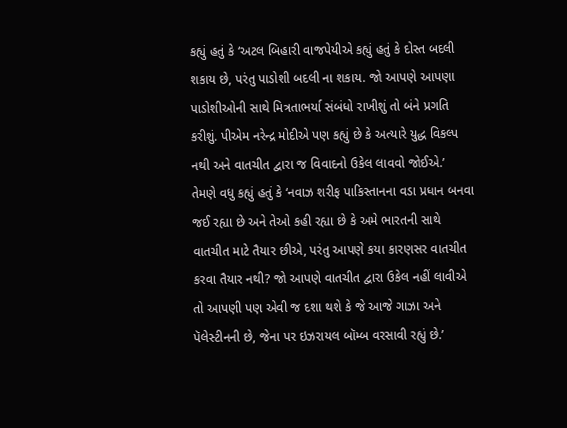કહ્યું હતું કે ‘અટલ બિહારી વાજપેયીએ કહ્યું હતું કે દોસ્ત બદલી શકાય છે, પરંતુ પાડોશી બદલી ના શકાય. જો આપણે આપણા પાડોશીઓની સાથે મિત્રતાભર્યા સંબંધો રાખીશું તો બંને પ્રગતિ કરીશું. પીએમ નરેન્દ્ર મોદીએ પણ કહ્યું છે કે અત્યારે યુદ્ધ વિકલ્પ નથી અને વાતચીત દ્વારા જ વિવાદનો ઉકેલ લાવવો જોઈએ.’
તેમણે વધુ કહ્યું હતું કે ‘નવાઝ શરીફ પાકિસ્તાનના વડા પ્રધાન બનવા જઈ રહ્યા છે અને તેઓ કહી રહ્યા છે કે અમે ભારતની સાથે વાતચીત માટે તૈયાર છીએ, પરંતુ આપણે કયા કારણસર વાતચીત કરવા તૈયાર નથી? જો આપણે વાતચીત દ્વારા ઉકેલ નહીં લાવીએ તો આપણી પણ એવી જ દશા થશે કે જે આજે ગાઝા અને પૅલેસ્ટીનની છે, જેના પર ઇઝરાયલ બૉમ્બ વરસાવી રહ્યું છે.’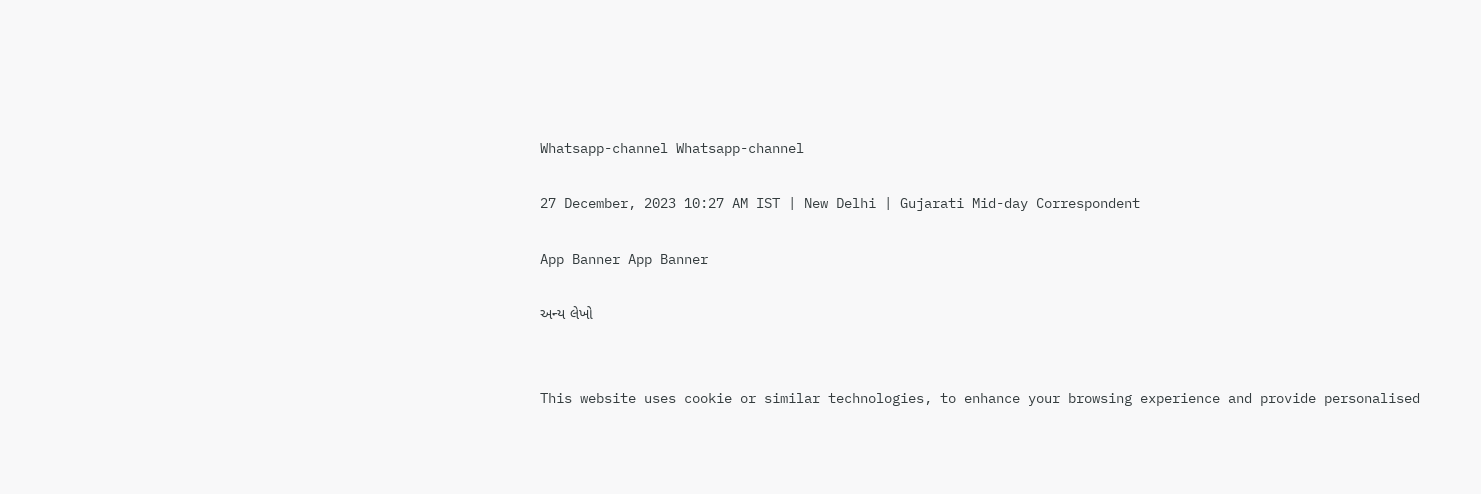Whatsapp-channel Whatsapp-channel

27 December, 2023 10:27 AM IST | New Delhi | Gujarati Mid-day Correspondent

App Banner App Banner

અન્ય લેખો


This website uses cookie or similar technologies, to enhance your browsing experience and provide personalised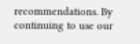recommendations. By continuing to use our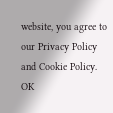website, you agree to our Privacy Policy and Cookie Policy. OK